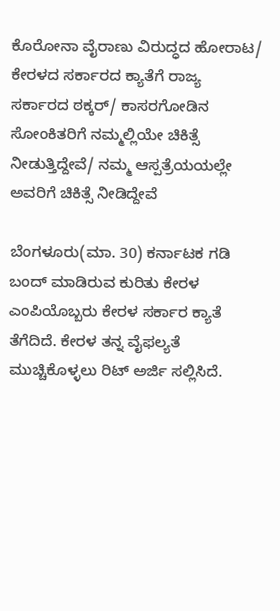ಕೊರೋನಾ ವೈರಾಣು ವಿರುದ್ಧದ ಹೋರಾಟ/ ಕೇರಳದ ಸರ್ಕಾರದ ಕ್ಯಾತೆಗೆ ರಾಜ್ಯ ಸರ್ಕಾರದ ಠಕ್ಕರ್/ ಕಾಸರಗೋಡಿನ ಸೋಂಕಿತರಿಗೆ ನಮ್ಮಲ್ಲಿಯೇ ಚಿಕಿತ್ಸೆ ನೀಡುತ್ತಿದ್ದೇವೆ/ ನಮ್ಮ ಆಸ್ಪತ್ರೆಯಯಲ್ಲೇ ಅವರಿಗೆ ಚಿಕಿತ್ಸೆ ನೀಡಿದ್ದೇವೆ

ಬೆಂಗಳೂರು(ಮಾ. 30) ಕರ್ನಾಟಕ ಗಡಿ ಬಂದ್ ಮಾಡಿರುವ ಕುರಿತು ಕೇರಳ ಎಂಪಿಯೊಬ್ಬರು ಕೇರಳ ಸರ್ಕಾರ ಕ್ಯಾತೆ ತೆಗೆದಿದೆ. ಕೇರಳ ತನ್ನ ವೈಫಲ್ಯತೆ ಮುಚ್ಚಿಕೊಳ್ಳಲು ರಿಟ್ ಅರ್ಜಿ ಸಲ್ಲಿಸಿದೆ.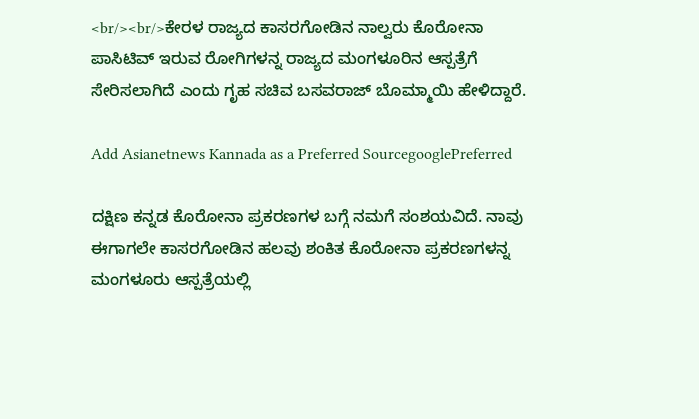<br/><br/>ಕೇರಳ ರಾಜ್ಯದ ಕಾಸರಗೋಡಿನ ನಾಲ್ವರು ಕೊರೋನಾ ಪಾಸಿಟಿವ್ ಇರುವ ರೋಗಿಗಳನ್ನ ರಾಜ್ಯದ ಮಂಗಳೂರಿನ ಆಸ್ಪತ್ರೆಗೆ ಸೇರಿಸಲಾಗಿದೆ ಎಂದು ಗೃಹ ಸಚಿವ ಬಸವರಾಜ್ ಬೊಮ್ಮಾಯಿ ಹೇಳಿದ್ದಾರೆ.

Add Asianetnews Kannada as a Preferred SourcegooglePreferred

ದಕ್ಷಿಣ ಕನ್ನಡ ಕೊರೋನಾ ಪ್ರಕರಣಗಳ ಬಗ್ಗೆ ನಮಗೆ ಸಂಶಯವಿದೆ. ನಾವು ಈಗಾಗಲೇ ಕಾಸರಗೋಡಿನ ಹಲವು ಶಂಕಿತ ಕೊರೋನಾ ಪ್ರಕರಣಗಳನ್ನ ಮಂಗಳೂರು ಆಸ್ಪತ್ರೆಯಲ್ಲಿ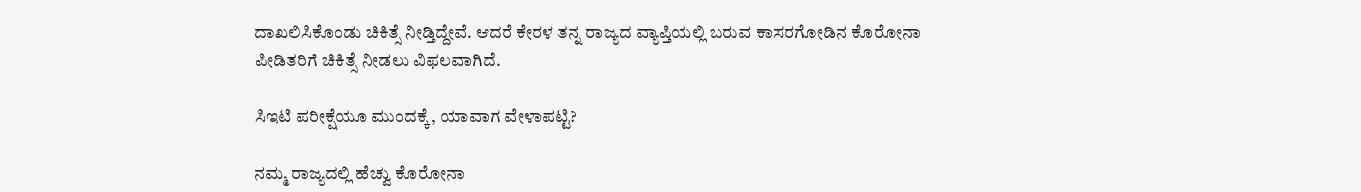ದಾಖಲಿಸಿಕೊಂಡು ಚಿಕಿತ್ಸೆ ನೀಡ್ತಿದ್ದೇವೆ. ಆದರೆ ಕೇರಳ ತನ್ನ ರಾಜ್ಯದ ವ್ಯಾಪ್ತಿಯಲ್ಲಿ ಬರುವ ಕಾಸರಗೋಡಿನ ಕೊರೋನಾ ಪೀಡಿತರಿಗೆ ಚಿಕಿತ್ಸೆ ನೀಡಲು ವಿಫಲವಾಗಿದೆ.

ಸಿಇಟಿ ಪರೀಕ್ಷೆಯೂ ಮುಂದಕ್ಕೆ, ಯಾವಾಗ ವೇಳಾಪಟ್ಟಿ?

ನಮ್ಮ ರಾಜ್ಯದಲ್ಲಿ ಹೆಚ್ವು ಕೊರೋನಾ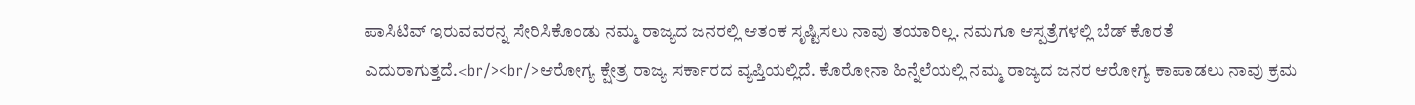ಪಾಸಿಟಿವ್ ಇರುವವರನ್ನ ಸೇರಿಸಿಕೊಂಡು ನಮ್ಮ ರಾಜ್ಯದ ಜನರಲ್ಲಿ ಆತಂಕ ಸೃಷ್ಟಿಸಲು ನಾವು ತಯಾರಿಲ್ಲ. ನಮಗೂ ಆಸ್ಪತ್ರೆಗಳಲ್ಲಿ ಬೆಡ್ ಕೊರತೆ ಎದುರಾಗುತ್ತದೆ.<br/><br/>ಆರೋಗ್ಯ ಕ್ಷೇತ್ರ ರಾಜ್ಯ ಸರ್ಕಾರದ ವ್ಯಪ್ತಿಯಲ್ಲಿದೆ. ಕೊರೋನಾ ಹಿನ್ನೆಲೆಯಲ್ಲಿ ನಮ್ಮ ರಾಜ್ಯದ ಜನರ ಆರೋಗ್ಯ ಕಾಪಾಡಲು ನಾವು ಕ್ರಮ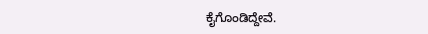ಕೈಗೊಂಡಿದ್ದೇವೆ.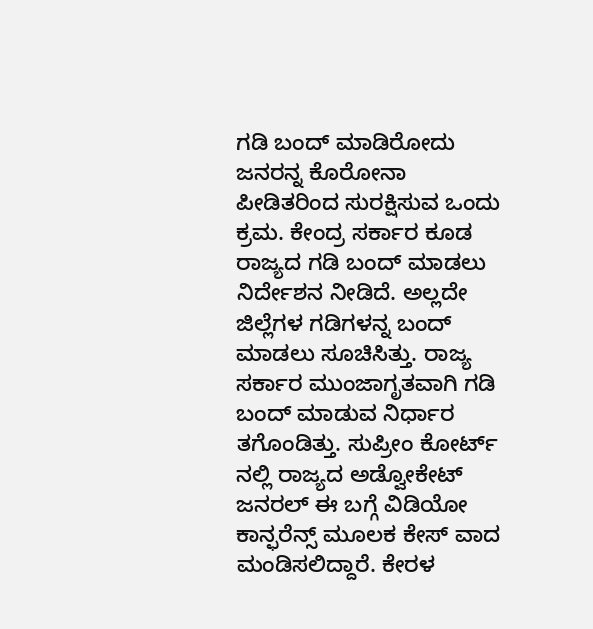ಗಡಿ ಬಂದ್ ಮಾಡಿರೋದು ಜನರನ್ನ ಕೊರೋನಾ ಪೀಡಿತರಿಂದ ಸುರಕ್ಷಿಸುವ ಒಂದು ಕ್ರಮ. ಕೇಂದ್ರ ಸರ್ಕಾರ ಕೂಡ ರಾಜ್ಯದ ಗಡಿ ಬಂದ್ ಮಾಡಲು ನಿರ್ದೇಶನ ನೀಡಿದೆ. ಅಲ್ಲದೇ ಜಿಲ್ಲೆಗಳ ಗಡಿಗಳನ್ನ ಬಂದ್ ಮಾಡಲು ಸೂಚಿಸಿತ್ತು. ರಾಜ್ಯ ಸರ್ಕಾರ ಮುಂಜಾಗೃತವಾಗಿ ಗಡಿ ಬಂದ್ ಮಾಡುವ ನಿರ್ಧಾರ ತಗೊಂಡಿತ್ತು. ಸುಪ್ರೀಂ ಕೋರ್ಟ್ ನಲ್ಲಿ ರಾಜ್ಯದ ಅಡ್ವೋಕೇಟ್ ಜನರಲ್ ಈ ಬಗ್ಗೆ ವಿಡಿಯೋ ಕಾನ್ಫರೆನ್ಸ್ ಮೂಲಕ ಕೇಸ್ ವಾದ ಮಂಡಿಸಲಿದ್ದಾರೆ. ಕೇರಳ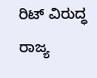ರಿಟ್ ವಿರುದ್ಧ ರಾಜ್ಯ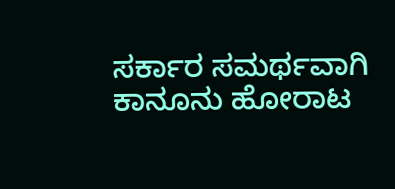ಸರ್ಕಾರ ಸಮರ್ಥವಾಗಿ ಕಾನೂನು ಹೋರಾಟ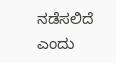ನಡೆಸಲಿದೆ ಎಂದು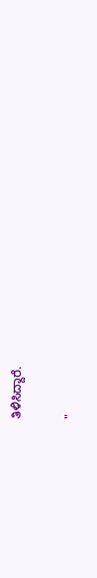ತಿಳಿಸಿದ್ದಾರೆ.

"